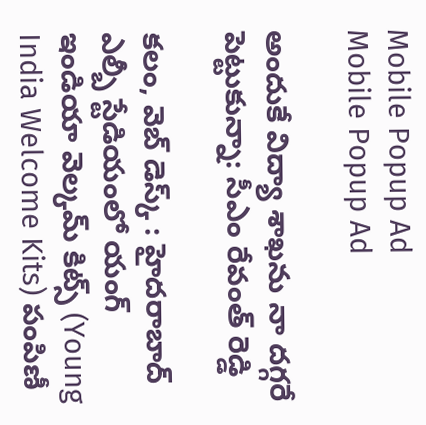Mobile Popup Ad
Mobile Popup Ad

అందుకే విద్యా శాఖను నా దగ్గరే పెట్టుకున్నా: సీఎం రేవంత్ రెడ్డి

కలం, వెబ్ డెస్క్ : హైదరాబాద్ ఎల్బీ స్టేడియంలో యంగ్ ఇండియా వెల్కమ్ కిట్స్ (Young India Welcome Kits) పంపిణీ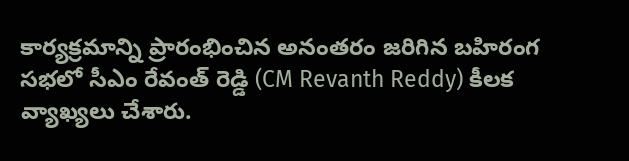కార్యక్రమాన్ని ప్రారంభించిన అనంతరం జరిగిన బహిరంగ సభలో సీఎం రేవంత్ రెడ్డి (CM Revanth Reddy) కీలక వ్యాఖ్యలు చేశారు.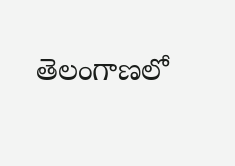తెలంగాణలో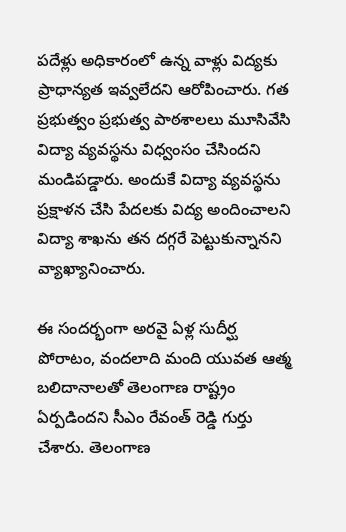పదేళ్లు అధికారంలో ఉన్న వాళ్లు విద్యకు ప్రాధాన్యత ఇవ్వలేదని ఆరోపించారు. గత ప్రభుత్వం ప్రభుత్వ పాఠశాలలు మూసివేసి విద్యా వ్యవస్థను విధ్వంసం చేసిందని మండిపడ్డారు. అందుకే విద్యా వ్యవస్థను ప్రక్షాళన చేసి పేదలకు విద్య అందించాలని విద్యా శాఖను తన దగ్గరే పెట్టుకున్నానని వ్యాఖ్యానించారు.

ఈ సందర్భంగా అరవై ఏళ్ల సుదీర్ఘ పోరాటం, వందలాది మంది యువత ఆత్మ బలిదానాలతో తెలంగాణ రాష్ట్రం ఏర్పడిందని సీఎం రేవంత్ రెడ్డి గుర్తు చేశారు. తెలంగాణ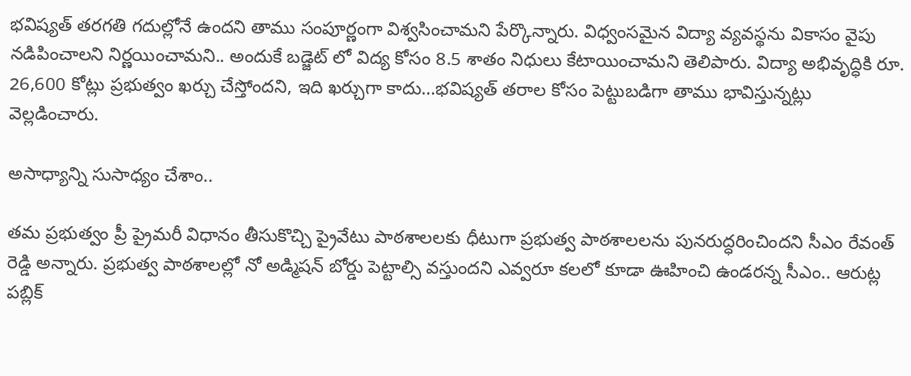భవిష్యత్ తరగతి గదుల్లోనే ఉందని తాము సంపూర్ణంగా విశ్వసించామని పేర్కొన్నారు. విధ్వంసమైన విద్యా వ్యవస్థను వికాసం వైపు నడిపించాలని నిర్ణయించామని.. అందుకే బడ్జెట్ లో విద్య కోసం 8.5 శాతం నిధులు కేటాయించామని తెలిపారు. విద్యా అభివృద్ధికి రూ. 26,600 కోట్లు ప్రభుత్వం ఖర్చు చేస్తోందని, ఇది ఖర్చుగా కాదు…భవిష్యత్ తరాల కోసం పెట్టుబడిగా తాము భావిస్తున్నట్లు వెల్లడించారు.

అసాధ్యాన్ని సుసాధ్యం చేశాం..

తమ ప్రభుత్వం ప్రీ ప్రైమరీ విధానం తీసుకొచ్చి ప్రైవేటు పాఠశాలలకు ధీటుగా ప్రభుత్వ పాఠశాలలను పునరుద్ధరించిందని సీఎం రేవంత్ రెడ్డి అన్నారు. ప్రభుత్వ పాఠశాలల్లో నో అడ్మిషన్ బోర్డు పెట్టాల్సి వస్తుందని ఎవ్వరూ కలలో కూడా ఊహించి ఉండరన్న సీఎం.. ఆరుట్ల పబ్లిక్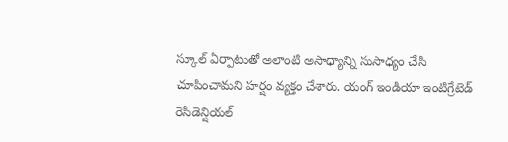స్కూల్ ఏర్పాటుతో అలాంటి అసాధ్యాన్ని సుసాధ్యం చేసి చూపించామని హర్షం వ్యక్తం చేశారు. యంగ్ ఇండియా ఇంటిగ్రేటెడ్ రెసిడెన్షియల్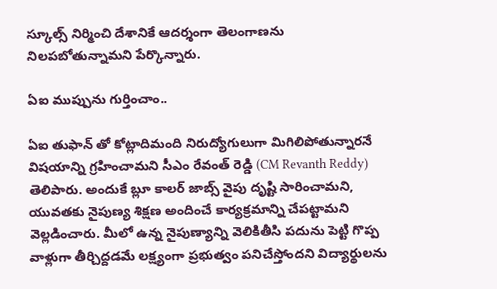స్కూల్స్ నిర్మించి దేశానికే ఆదర్శంగా తెలంగాణను నిలపబోతున్నామని పేర్కొన్నారు.

ఏఐ ముప్పును గుర్తించాం..

ఏఐ తుఫాన్ తో కోట్లాదిమంది నిరుద్యోగులుగా మిగిలిపోతున్నారనే విషయాన్ని గ్రహించామని సీఎం రేవంత్ రెడ్డి (CM Revanth Reddy) తెలిపారు. అందుకే బ్లూ కాలర్ జాబ్స్ వైపు దృష్టి సారించామని, యువతకు నైపుణ్య శిక్షణ అందించే కార్యక్రమాన్ని చేపట్టామని వెల్లడించారు. మీలో ఉన్న నైపుణ్యాన్ని వెలికితీసి పదును పెట్టి గొప్ప వాళ్లుగా తీర్చిద్దడమే లక్ష్యంగా ప్రభుత్వం పనిచేస్తోందని విద్యార్థులను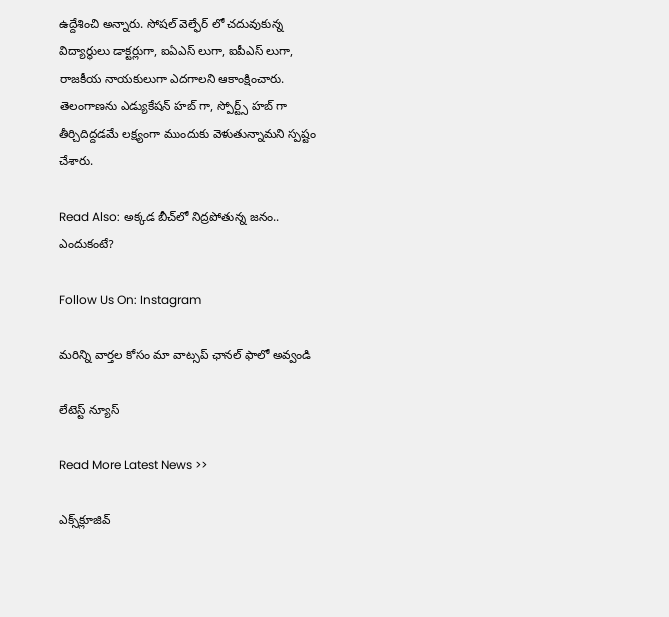ఉద్దేశించి అన్నారు. సోషల్ వెల్ఫేర్ లో చదువుకున్న విద్యార్థులు డాక్టర్లుగా, ఐఏఎస్ లుగా, ఐపీఎస్ లుగా, రాజకీయ నాయకులుగా ఎదగాలని ఆకాంక్షించారు. తెలంగాణను ఎడ్యుకేషన్ హబ్ గా, స్పోర్ట్స్ హబ్ గా తీర్చిదిద్దడమే లక్ష్యంగా ముందుకు వెళుతున్నామని స్పష్టం చేశారు.

Read Also: అక్క‌డ‌ బీచ్‌లో నిద్ర‌పోతున్న‌ జ‌నం.. ఎందుకంటే?

Follow Us On: Instagram

మ‌రిన్ని వార్త‌ల కోసం మా వాట్స‌ప్ ఛాన‌ల్ ఫాలో అవ్వండి

లేటెస్ట్ న్యూస్‌

Read More Latest News >>

ఎక్స్‌క్లూజివ్‌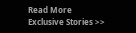Read More Exclusive Stories >>